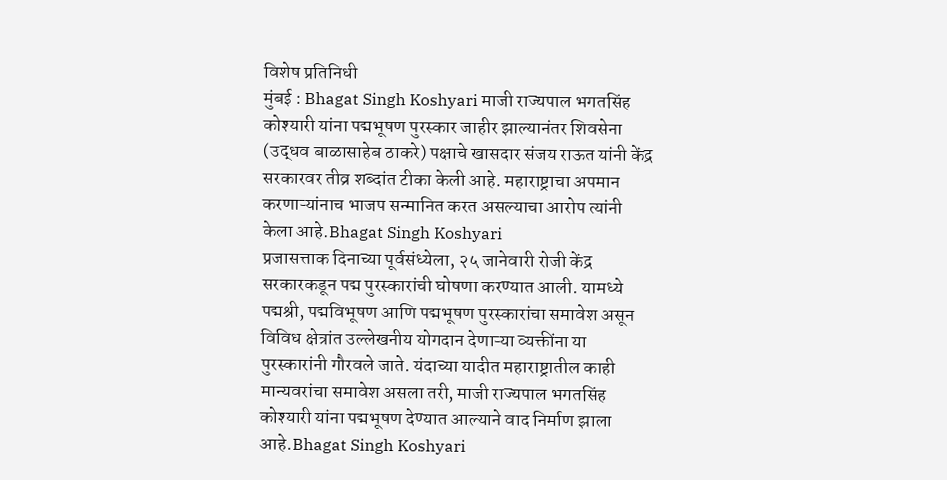विशेष प्रतिनिधी
मुंबई : Bhagat Singh Koshyari माजी राज्यपाल भगतसिंह कोश्यारी यांना पद्मभूषण पुरस्कार जाहीर झाल्यानंतर शिवसेना (उद्धव बाळासाहेब ठाकरे) पक्षाचे खासदार संजय राऊत यांनी केंद्र सरकारवर तीव्र शब्दांत टीका केली आहे. महाराष्ट्राचा अपमान करणाऱ्यांनाच भाजप सन्मानित करत असल्याचा आरोप त्यांनी केला आहे.Bhagat Singh Koshyari
प्रजासत्ताक दिनाच्या पूर्वसंध्येला, २५ जानेवारी रोजी केंद्र सरकारकडून पद्म पुरस्कारांची घोषणा करण्यात आली. यामध्ये पद्मश्री, पद्मविभूषण आणि पद्मभूषण पुरस्कारांचा समावेश असून विविध क्षेत्रांत उल्लेखनीय योगदान देणाऱ्या व्यक्तींना या पुरस्कारांनी गौरवले जाते. यंदाच्या यादीत महाराष्ट्रातील काही मान्यवरांचा समावेश असला तरी, माजी राज्यपाल भगतसिंह कोश्यारी यांना पद्मभूषण देण्यात आल्याने वाद निर्माण झाला आहे.Bhagat Singh Koshyari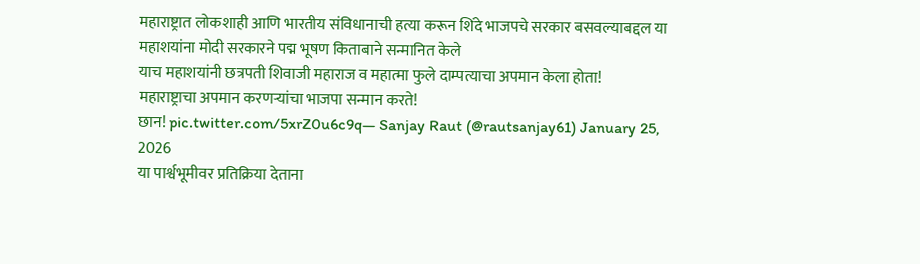महाराष्ट्रात लोकशाही आणि भारतीय संविधानाची हत्या करून शिंदे भाजपचे सरकार बसवल्याबद्दल या महाशयांना मोदी सरकारने पद्म भूषण किताबाने सन्मानित केले
याच महाशयांनी छत्रपती शिवाजी महाराज व महात्मा फुले दाम्पत्याचा अपमान केला होता!
महाराष्ट्राचा अपमान करणऱ्यांचा भाजपा सन्मान करते!
छान! pic.twitter.com/5xrZ0u6c9q— Sanjay Raut (@rautsanjay61) January 25, 2026
या पार्श्वभूमीवर प्रतिक्रिया देताना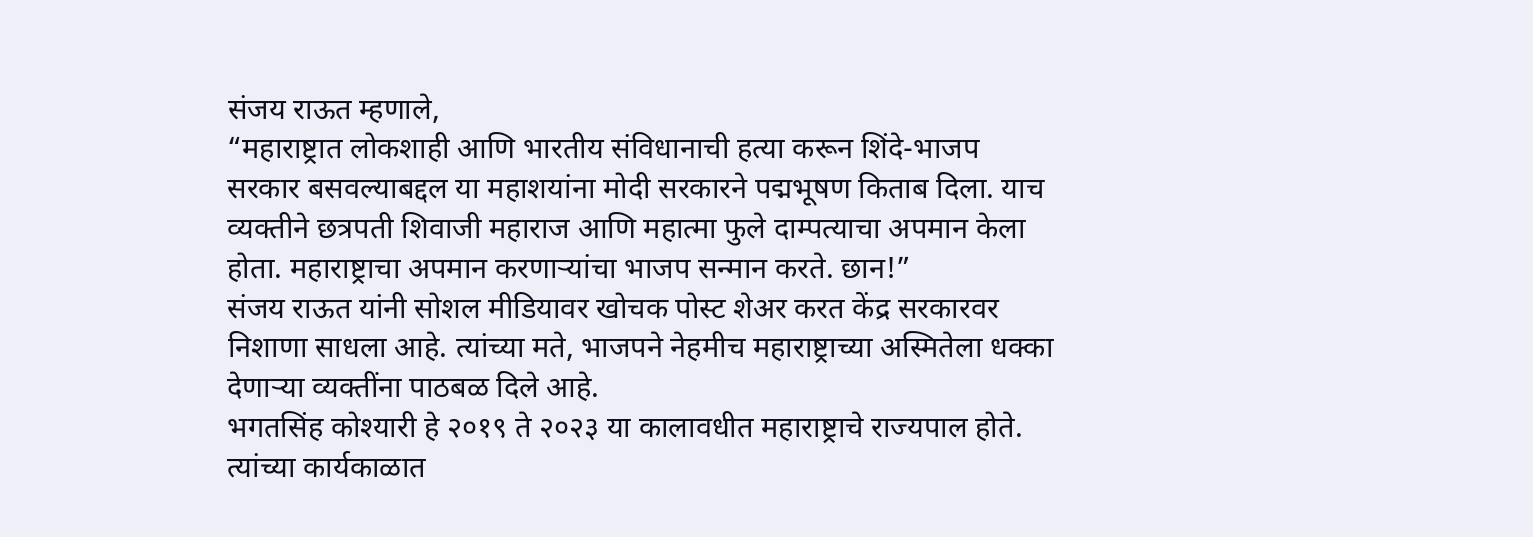संजय राऊत म्हणाले,
“महाराष्ट्रात लोकशाही आणि भारतीय संविधानाची हत्या करून शिंदे-भाजप सरकार बसवल्याबद्दल या महाशयांना मोदी सरकारने पद्मभूषण किताब दिला. याच व्यक्तीने छत्रपती शिवाजी महाराज आणि महात्मा फुले दाम्पत्याचा अपमान केला होता. महाराष्ट्राचा अपमान करणाऱ्यांचा भाजप सन्मान करते. छान!”
संजय राऊत यांनी सोशल मीडियावर खोचक पोस्ट शेअर करत केंद्र सरकारवर निशाणा साधला आहे. त्यांच्या मते, भाजपने नेहमीच महाराष्ट्राच्या अस्मितेला धक्का देणाऱ्या व्यक्तींना पाठबळ दिले आहे.
भगतसिंह कोश्यारी हे २०१९ ते २०२३ या कालावधीत महाराष्ट्राचे राज्यपाल होते. त्यांच्या कार्यकाळात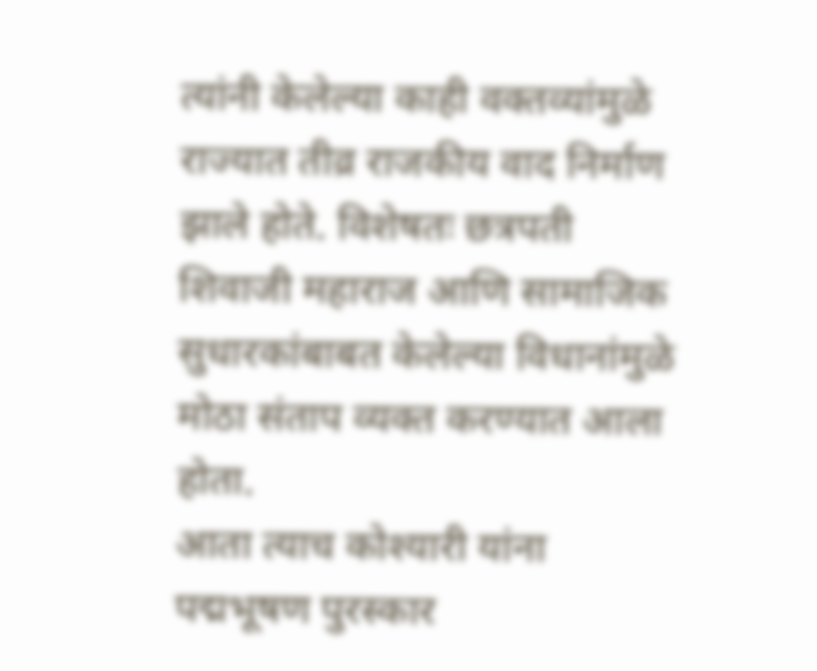त्यांनी केलेल्या काही वक्तव्यांमुळे राज्यात तीव्र राजकीय वाद निर्माण झाले होते. विशेषतः छत्रपती शिवाजी महाराज आणि सामाजिक सुधारकांबाबत केलेल्या विधानांमुळे मोठा संताप व्यक्त करण्यात आला होता.
आता त्याच कोश्यारी यांना पद्मभूषण पुरस्कार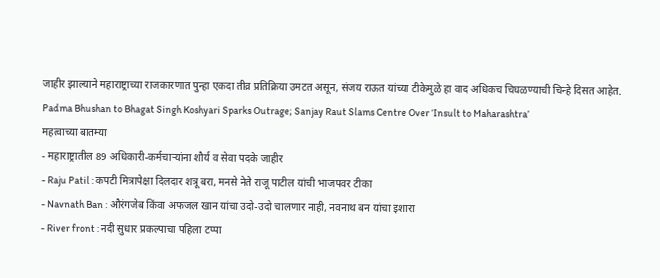जाहीर झाल्याने महाराष्ट्राच्या राजकारणात पुन्हा एकदा तीव्र प्रतिक्रिया उमटत असून, संजय राऊत यांच्या टीकेमुळे हा वाद अधिकच चिघळण्याची चिन्हे दिसत आहेत.
Padma Bhushan to Bhagat Singh Koshyari Sparks Outrage; Sanjay Raut Slams Centre Over ‘Insult to Maharashtra’
महत्वाच्या बातम्या
- महाराष्ट्रातील 89 अधिकारी-कर्मचाऱ्यांना शौर्य व सेवा पदके जाहीर
- Raju Patil : कपटी मित्रापेक्षा दिलदार शत्रू बरा, मनसे नेते राजू पाटील यांची भाजपवर टीका
- Navnath Ban : औरंगजेब किंवा अफजल खान यांचा उदो-उदो चालणार नाही, नवनाथ बन यांचा इशारा
- River front : नदी सुधार प्रकल्पाचा पहिला टप्पा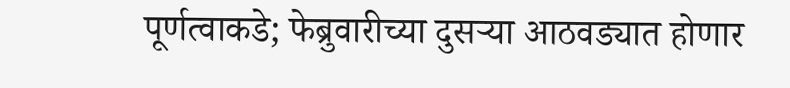पूर्णत्वाकडे; फेब्रुवारीच्या दुसऱ्या आठवड्यात होणार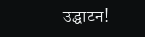उद्घाटन!